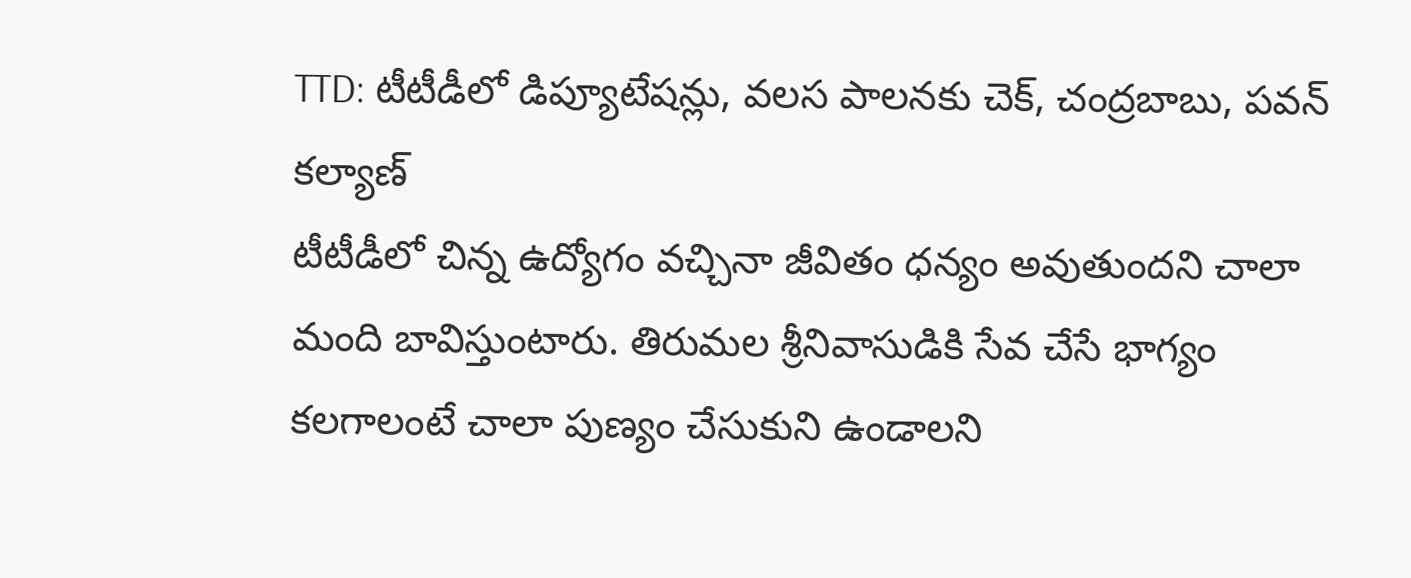TTD: టీటీడీలో డిప్యూటేషన్లు, వలస పాలనకు చెక్, చంద్రబాబు, పవన్ కల్యాణ్
టీటీడీలో చిన్న ఉద్యోగం వచ్చినా జీవితం ధన్యం అవుతుందని చాలా మంది బావిస్తుంటారు. తిరుమల శ్రీనివాసుడికి సేవ చేసే భాగ్యం కలగాలంటే చాలా పుణ్యం చేసుకుని ఉండాలని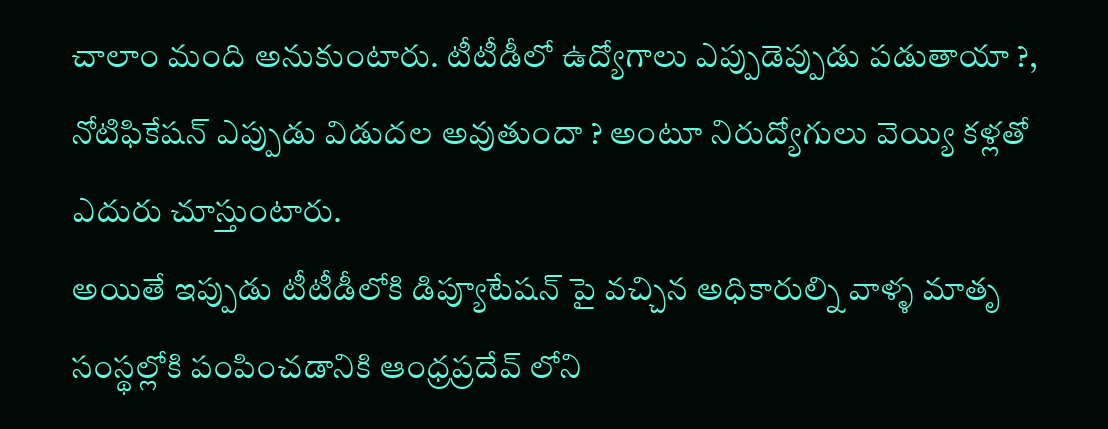చాలాం మంది అనుకుంటారు. టీటీడీలో ఉద్యోగాలు ఎప్పుడెప్పుడు పడుతాయా ?, నోటిఫికేషన్ ఎప్పుడు విడుదల అవుతుందా ? అంటూ నిరుద్యోగులు వెయ్యి కళ్లతో ఎదురు చూస్తుంటారు.
అయితే ఇప్పుడు టీటీడీలోకి డిప్యూటేషన్ పై వచ్చిన అధికారుల్ని వాళ్ళ మాతృ సంస్థల్లోకి పంపించడానికి ఆంధ్రప్రదేవ్ లోని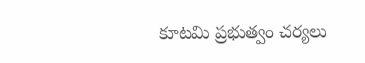కూటమి ప్రభుత్వం చర్యలు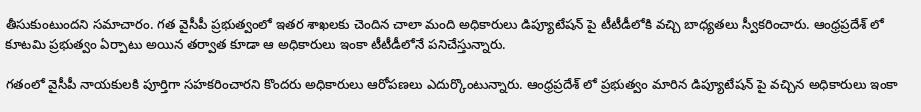తీసుకుంటుందని సమాచారం. గత వైసీపీ ప్రభుత్వంలో ఇతర శాఖలకు చెందిన చాలా మంది అధికారులు డిప్యూటేషన్ పై టీటీడీలోకి వచ్చి బాధ్యతలు స్వీకరించారు. ఆంధ్రప్రదేశ్ లో కూటమి ప్రభుత్వం ఏర్పాటు అయిన తర్వాత కూడా ఆ అధికారులు ఇంకా టీటీడీలోనే పనిచేస్తున్నారు.

గతంలో వైసీపీ నాయకులకి పూర్తిగా సహకరించారని కొందరు అధికారులు ఆరోపణలు ఎదుర్కొంటున్నారు. ఆంధ్రప్రదేశ్ లో ప్రభుత్వం మారిన డిప్యూటేషన్ పై వచ్చిన అధికారులు ఇంకా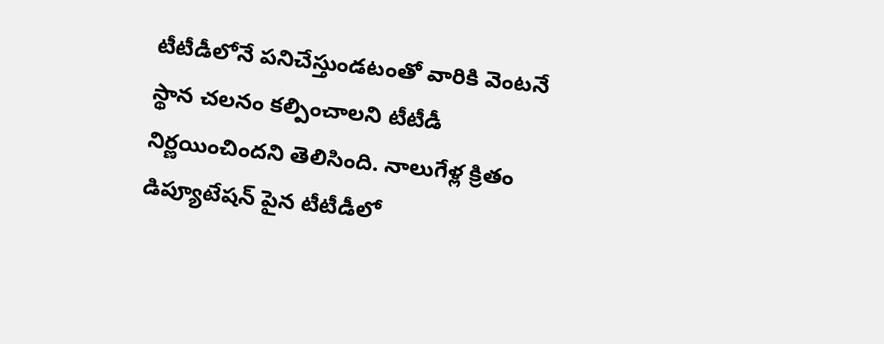టీటీడీలోనే పనిచేస్తుండటంతో వారికి వెంటనే స్థాన చలనం కల్పించాలని టీటీడీ నిర్ణయించిందని తెలిసింది. నాలుగేళ్ల క్రితం డిప్యూటేషన్ పైన టీటీడీలో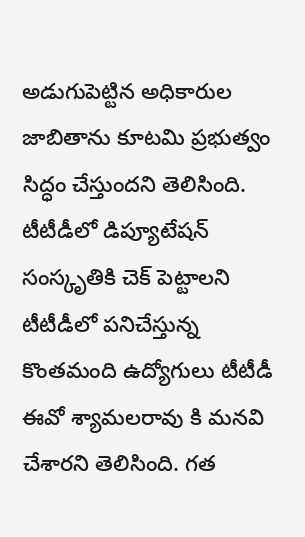అడుగుపెట్టిన అధికారుల జాబితాను కూటమి ప్రభుత్వం సిద్ధం చేస్తుందని తెలిసింది.
టీటీడీలో డిప్యూటేషన్ సంస్కృతికి చెక్ పెట్టాలని టీటీడీలో పనిచేస్తున్న కొంతమంది ఉద్యోగులు టీటీడీ ఈవో శ్యామలరావు కి మనవి చేశారని తెలిసింది. గత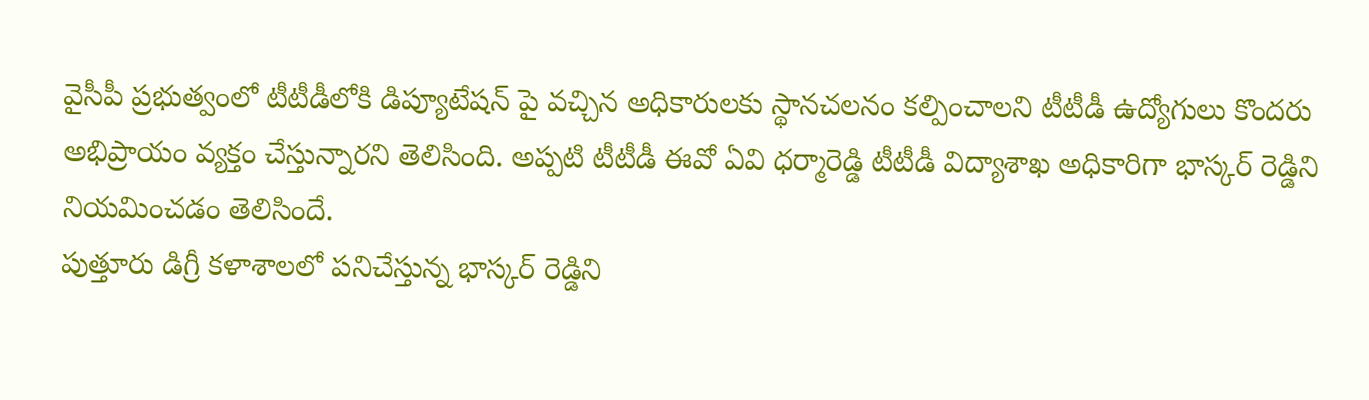వైసీపీ ప్రభుత్వంలో టీటీడీలోకి డిప్యూటేషన్ పై వచ్చిన అధికారులకు స్థానచలనం కల్పించాలని టీటీడీ ఉద్యోగులు కొందరు అభిప్రాయం వ్యక్తం చేస్తున్నారని తెలిసింది. అప్పటి టీటీడీ ఈవో ఏవి ధర్మారెడ్డి టీటీడీ విద్యాశాఖ అధికారిగా భాస్కర్ రెడ్డిని నియమించడం తెలిసిందే.
పుత్తూరు డిగ్రీ కళాశాలలో పనిచేస్తున్న భాస్కర్ రెడ్డిని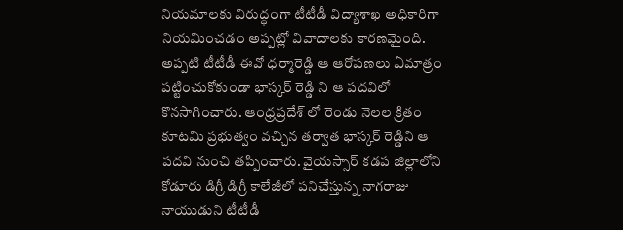నియమాలకు విరుద్ధంగా టీటీడీ విద్యాశాఖ అధికారిగా నియమించడం అప్పట్లో వివాదాలకు కారణమైంది. అప్పటి టీటీడీ ఈవో ధర్మారెడ్డి ఆ ఆరోపణలు ఏమాత్రం పట్టించుకోకుండా భాస్కర్ రెడ్డి ని ఆ పదవిలో కొనసాగించారు. ఆంధ్రప్రదేశ్ లో రెండు నెలల క్రితం కూటమి ప్రభుత్వం వచ్చిన తర్వాత భాస్కర్ రెడ్డిని ఆ పదవి నుంచి తప్పించారు. వైయస్సార్ కడప జిల్లాలోని కోడూరు డిగ్రీ డిగ్రీ కాలేజీలో పనిచేస్తున్న నాగరాజు నాయుడుని టీటీడీ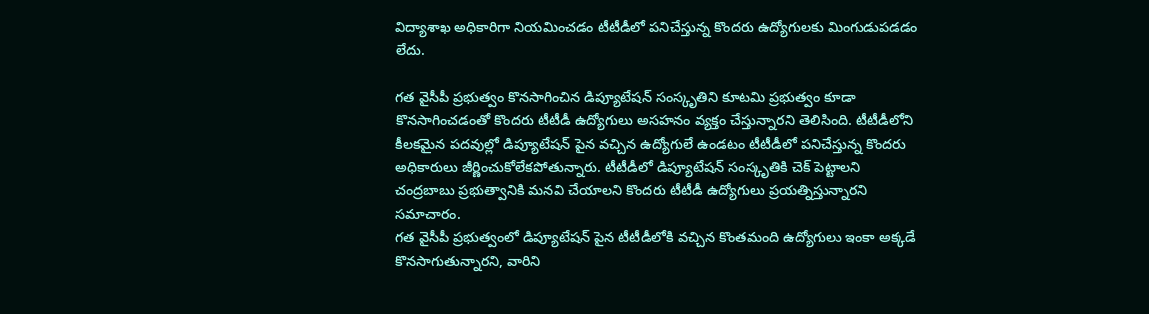విద్యాశాఖ అధికారిగా నియమించడం టీటీడీలో పనిచేస్తున్న కొందరు ఉద్యోగులకు మింగుడుపడడం లేదు.

గత వైసీపీ ప్రభుత్వం కొనసాగించిన డిప్యూటేషన్ సంస్కృతిని కూటమి ప్రభుత్వం కూడా కొనసాగించడంతో కొందరు టీటీడీ ఉద్యోగులు అసహనం వ్యక్తం చేస్తున్నారని తెలిసింది. టీటీడీలోని కీలకమైన పదవుల్లో డిప్యూటేషన్ పైన వచ్చిన ఉద్యోగులే ఉండటం టీటీడీలో పనిచేస్తున్న కొందరు అధికారులు జీర్ణించుకోలేకపోతున్నారు. టీటీడీలో డిప్యూటేషన్ సంస్కృతికి చెక్ పెట్టాలని చంద్రబాబు ప్రభుత్వానికి మనవి చేయాలని కొందరు టీటీడీ ఉద్యోగులు ప్రయత్నిస్తున్నారని సమాచారం.
గత వైసీపీ ప్రభుత్వంలో డిప్యూటేషన్ పైన టీటీడీలోకి వచ్చిన కొంతమంది ఉద్యోగులు ఇంకా అక్కడే కొనసాగుతున్నారని, వారిని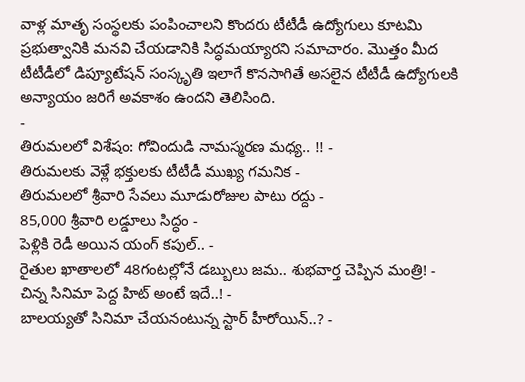వాళ్ల మాతృ సంస్థలకు పంపించాలని కొందరు టీటీడీ ఉద్యోగులు కూటమి ప్రభుత్వానికి మనవి చేయడానికి సిద్ధమయ్యారని సమాచారం. మొత్తం మీద టీటీడీలో డిప్యూటేషన్ సంస్కృతి ఇలాగే కొనసాగితే అసలైన టీటీడీ ఉద్యోగులకి అన్యాయం జరిగే అవకాశం ఉందని తెలిసింది.
-
తిరుమలలో విశేషం: గోవిందుడి నామస్మరణ మధ్య.. !! -
తిరుమలకు వెళ్లే భక్తులకు టీటీడీ ముఖ్య గమనిక -
తిరుమలలో శ్రీవారి సేవలు మూడురోజుల పాటు రద్దు -
85,000 శ్రీవారి లడ్డూలు సిద్ధం -
పెళ్లికి రెడీ అయిన యంగ్ కపుల్.. -
రైతుల ఖాతాలలో 48గంటల్లోనే డబ్బులు జమ.. శుభవార్త చెప్పిన మంత్రి! -
చిన్న సినిమా పెద్ద హిట్ అంటే ఇదే..! -
బాలయ్యతో సినిమా చేయనంటున్న స్టార్ హీరోయిన్..? -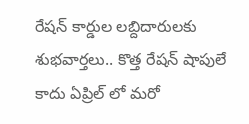రేషన్ కార్డుల లబ్దిదారులకు శుభవార్తలు.. కొత్త రేషన్ షాపులే కాదు ఏప్రిల్ లో మరో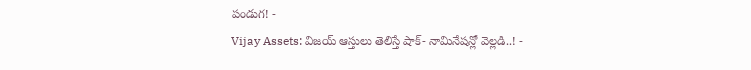పండుగ! -
Vijay Assets: విజయ్ ఆస్తులు తెలిస్తే షాక్- నామినేషన్లో వెల్లడి..! -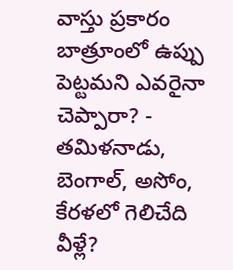వాస్తు ప్రకారం బాత్రూంలో ఉప్పు పెట్టమని ఎవరైనా చెప్పారా? -
తమిళనాడు, బెంగాల్, అసోం, కేరళలో గెలిచేది వీళ్లే?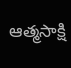ఆత్మసాక్షి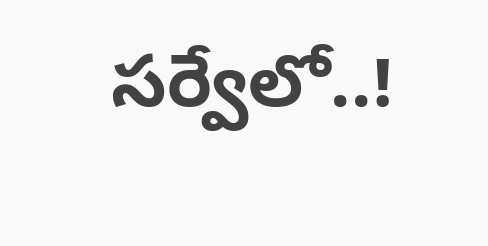సర్వేలో..!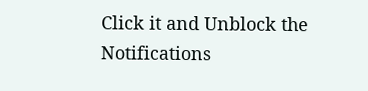Click it and Unblock the Notifications